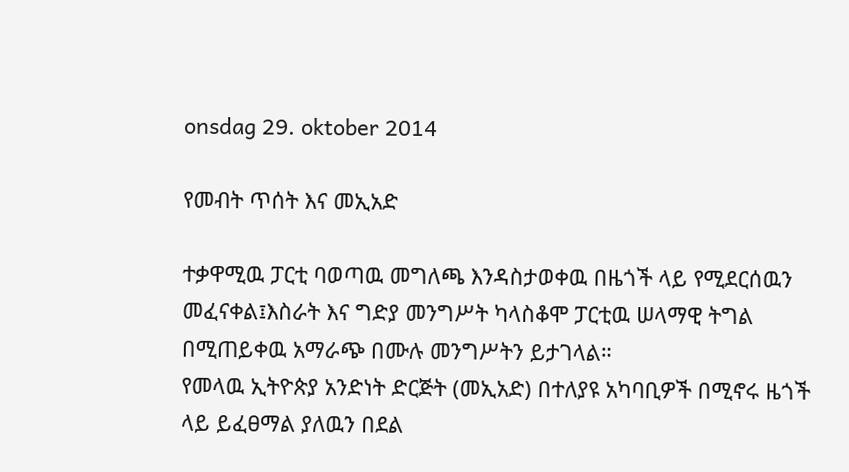onsdag 29. oktober 2014

የመብት ጥሰት እና መኢአድ

ተቃዋሚዉ ፓርቲ ባወጣዉ መግለጫ እንዳስታወቀዉ በዜጎች ላይ የሚደርሰዉን መፈናቀል፤እስራት እና ግድያ መንግሥት ካላስቆሞ ፓርቲዉ ሠላማዊ ትግል በሚጠይቀዉ አማራጭ በሙሉ መንግሥትን ይታገላል።
የመላዉ ኢትዮጵያ አንድነት ድርጅት (መኢአድ) በተለያዩ አካባቢዎች በሚኖሩ ዜጎች ላይ ይፈፀማል ያለዉን በደል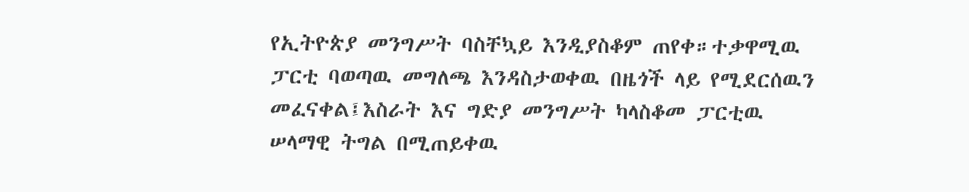የኢትዮጵያ መንግሥት ባስቸኳይ እንዲያስቆም ጠየቀ።ተቃዋሚዉ ፓርቲ ባወጣዉ መግለጫ እንዳስታወቀዉ በዜጎች ላይ የሚደርሰዉን መፈናቀል፤እስራት እና ግድያ መንግሥት ካላስቆመ ፓርቲዉ ሠላማዊ ትግል በሚጠይቀዉ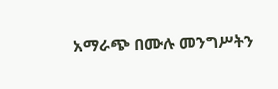አማራጭ በሙሉ መንግሥትን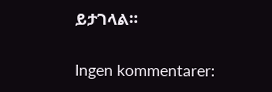ይታገላል።

Ingen kommentarer: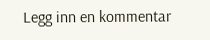Legg inn en kommentar